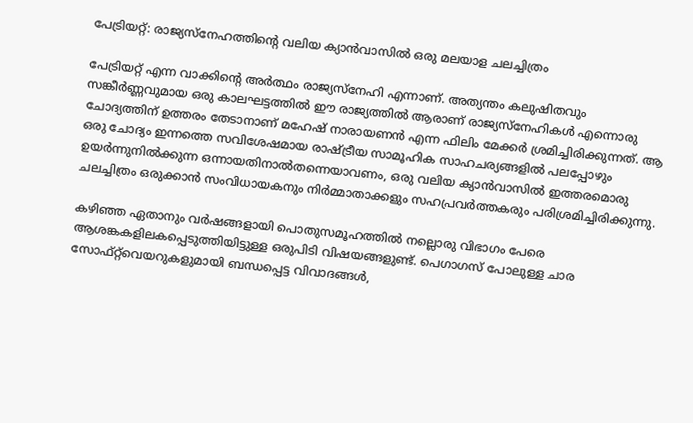പേട്രിയറ്റ്: രാജ്യസ്നേഹത്തിന്റെ വലിയ ക്യാൻവാസിൽ ഒരു മലയാള ചലച്ചിത്രം

പേട്രിയറ്റ് എന്ന വാക്കിന്റെ അർത്ഥം രാജ്യസ്നേഹി എന്നാണ്. അത്യന്തം കലുഷിതവും സങ്കീർണ്ണവുമായ ഒരു കാലഘട്ടത്തിൽ ഈ രാജ്യത്തിൽ ആരാണ് രാജ്യസ്നേഹികൾ എന്നൊരു ചോദ്യത്തിന് ഉത്തരം തേടാനാണ് മഹേഷ് നാരായണൻ എന്ന ഫിലിം മേക്കർ ശ്രമിച്ചിരിക്കുന്നത്. ആ ഒരു ചോദ്യം ഇന്നത്തെ സവിശേഷമായ രാഷ്ട്രീയ സാമൂഹിക സാഹചര്യങ്ങളിൽ പലപ്പോഴും ഉയർന്നുനിൽക്കുന്ന ഒന്നായതിനാൽതന്നെയാവണം, ഒരു വലിയ ക്യാൻവാസിൽ ഇത്തരമൊരു ചലച്ചിത്രം ഒരുക്കാൻ സംവിധായകനും നിർമ്മാതാക്കളും സഹപ്രവർത്തകരും പരിശ്രമിച്ചിരിക്കുന്നു.

കഴിഞ്ഞ ഏതാനും വർഷങ്ങളായി പൊതുസമൂഹത്തിൽ നല്ലൊരു വിഭാഗം പേരെ ആശങ്കകളിലകപ്പെടുത്തിയിട്ടുള്ള ഒരുപിടി വിഷയങ്ങളുണ്ട്. പെഗാഗസ് പോലുള്ള ചാര സോഫ്റ്റ്‌വെയറുകളുമായി ബന്ധപ്പെട്ട വിവാദങ്ങൾ,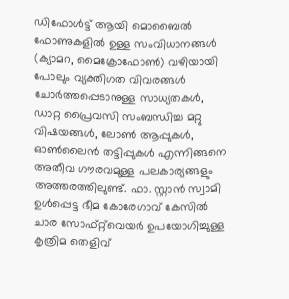ഡിഫോൾട്ട് ആയി മൊബൈൽ ഫോണുകളിൽ ഉള്ള സംവിധാനങ്ങൾ (ക്യാമറ, മൈക്രോഫോൺ) വഴിയായി പോലും വ്യക്തിഗത വിവരങ്ങൾ ചോർത്തപ്പെടാനുള്ള സാധ്യതകൾ, ഡാറ്റ പ്രൈവസി സംബന്ധിച്ച മറ്റു വിഷയങ്ങൾ, ലോൺ ആപ്പുകൾ, ഓൺലൈൻ തട്ടിപ്പുകൾ എന്നിങ്ങനെ അതീവ ഗൗരവമുള്ള പലകാര്യങ്ങളും അത്തരത്തിലുണ്ട്. ഫാ. സ്റ്റാൻ സ്വാമി ഉൾപ്പെട്ട ഭീമ കോരേഗാവ് കേസിൽ ചാര സോഫ്റ്റ്‌വെയർ ഉപയോഗിച്ചുള്ള കൃത്രിമ തെളിവ്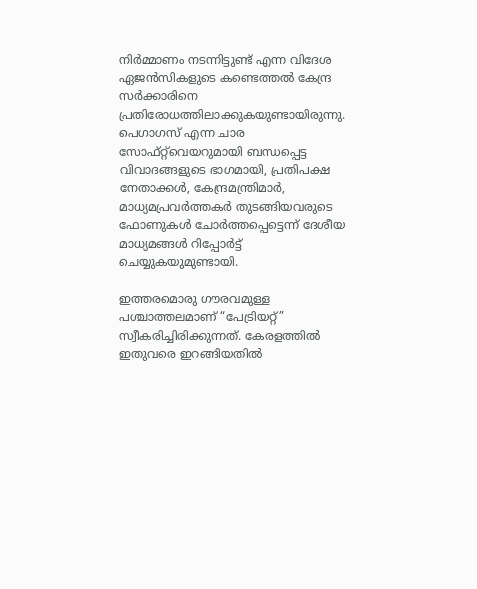നിർമ്മാണം നടന്നിട്ടുണ്ട് എന്ന വിദേശ ഏജൻസികളുടെ കണ്ടെത്തൽ കേന്ദ്ര സർക്കാരിനെ പ്രതിരോധത്തിലാക്കുകയുണ്ടായിരുന്നു. പെഗാഗസ് എന്ന ചാര സോഫ്റ്റ്‌വെയറുമായി ബന്ധപ്പെട്ട വിവാദങ്ങളുടെ ഭാഗമായി, പ്രതിപക്ഷ നേതാക്കൾ, കേന്ദ്രമന്ത്രിമാർ, മാധ്യമപ്രവർത്തകർ തുടങ്ങിയവരുടെ ഫോണ‍ുകൾ ചോർത്തപ്പെട്ടെന്ന് ദേശീയ മാധ്യമങ്ങൾ റിപ്പോർട്ട് ചെയ്യുകയുമുണ്ടായി.

ഇത്തരമൊരു ഗൗരവമുള്ള പശ്ചാത്തലമാണ് “പേട്രിയറ്റ്” സ്വീകരിച്ചിരിക്കുന്നത്. കേരളത്തിൽ ഇതുവരെ ഇറങ്ങിയതിൽ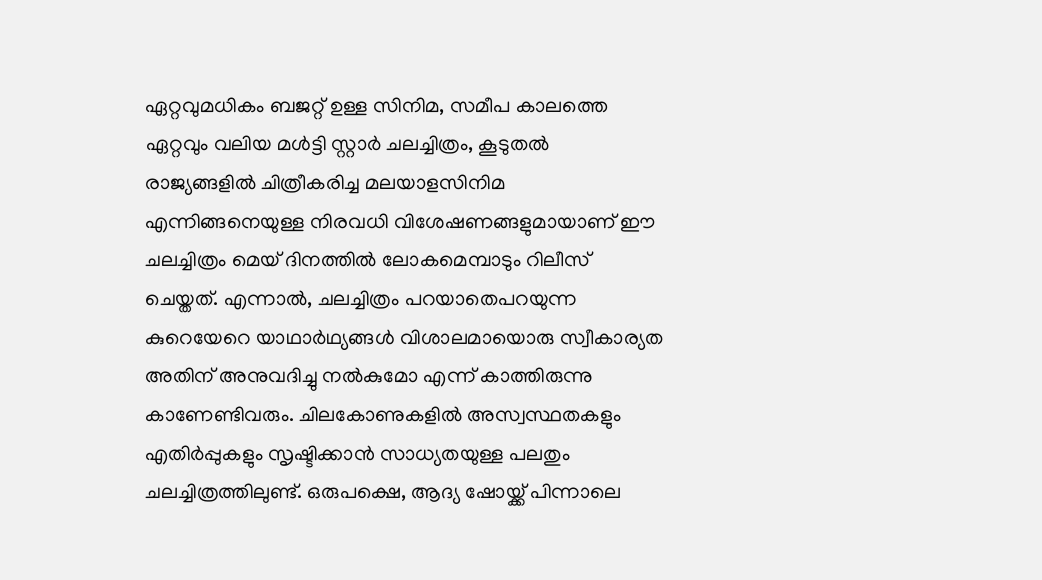ഏറ്റവുമധികം ബജറ്റ് ഉള്ള സിനിമ, സമീപ കാലത്തെ ഏറ്റവും വലിയ മൾട്ടി സ്റ്റാർ ചലച്ചിത്രം, കൂടുതൽ രാജ്യങ്ങളിൽ ചിത്രീകരിച്ച മലയാളസിനിമ എന്നിങ്ങനെയുള്ള നിരവധി വിശേഷണങ്ങളുമായാണ് ഈ ചലച്ചിത്രം മെയ് ദിനത്തിൽ ലോകമെമ്പാടും റിലീസ് ചെയ്തത്. എന്നാൽ, ചലച്ചിത്രം പറയാതെപറയുന്ന കുറെയേറെ യാഥാർഥ്യങ്ങൾ വിശാലമായൊരു സ്വീകാര്യത അതിന് അനുവദിച്ചു നൽകുമോ എന്ന് കാത്തിരുന്നു കാണേണ്ടിവരും. ചിലകോണുകളിൽ അസ്വസ്ഥതകളും എതിർപ്പുകളും സൃഷ്ടിക്കാൻ സാധ്യതയുള്ള പലതും ചലച്ചിത്രത്തിലുണ്ട്. ഒരുപക്ഷെ, ആദ്യ ഷോയ്ക്ക് പിന്നാലെ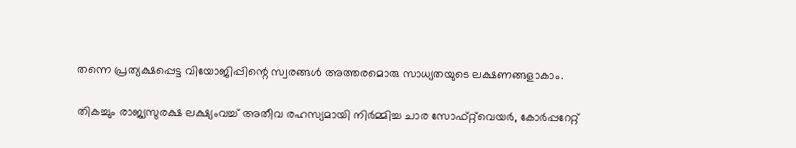തന്നെ പ്രത്യക്ഷപ്പെട്ട വിയോജിപ്പിന്റെ സ്വരങ്ങൾ അത്തരമൊരു സാധ്യതയുടെ ലക്ഷണങ്ങളാകാം.

തികച്ചും രാജ്യസുരക്ഷ ലക്ഷ്യംവച്ച് അതീവ രഹസ്യമായി നിർമ്മിച്ച ചാര സോഫ്റ്റ്‌വെയർ, കോർപ്പറേറ്റ്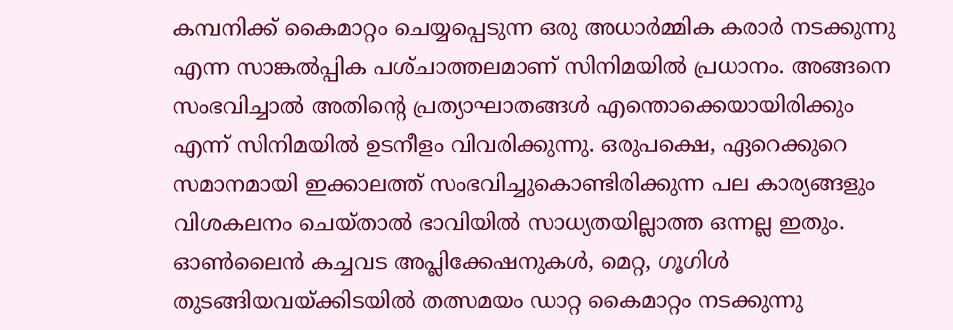കമ്പനിക്ക് കൈമാറ്റം ചെയ്യപ്പെടുന്ന ഒരു അധാർമ്മിക കരാർ നടക്കുന്നു എന്ന സാങ്കൽപ്പിക പശ്‌ചാത്തലമാണ് സിനിമയിൽ പ്രധാനം. അങ്ങനെ സംഭവിച്ചാൽ അതിന്റെ പ്രത്യാഘാതങ്ങൾ എന്തൊക്കെയായിരിക്കും എന്ന് സിനിമയിൽ ഉടനീളം വിവരിക്കുന്നു. ഒരുപക്ഷെ, ഏറെക്കുറെ സമാനമായി ഇക്കാലത്ത് സംഭവിച്ചുകൊണ്ടിരിക്കുന്ന പല കാര്യങ്ങളും വിശകലനം ചെയ്‌താൽ ഭാവിയിൽ സാധ്യതയില്ലാത്ത ഒന്നല്ല ഇതും. ഓൺലൈൻ കച്ചവട അപ്ലിക്കേഷനുകൾ, മെറ്റ, ഗൂഗിൾ തുടങ്ങിയവയ്ക്കിടയിൽ തത്സമയം ഡാറ്റ കൈമാറ്റം നടക്കുന്നു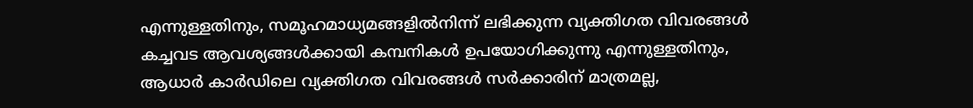എന്നുള്ളതിനും, സമൂഹമാധ്യമങ്ങളിൽനിന്ന് ലഭിക്കുന്ന വ്യക്തിഗത വിവരങ്ങൾ കച്ചവട ആവശ്യങ്ങൾക്കായി കമ്പനികൾ ഉപയോഗിക്കുന്നു എന്നുള്ളതിനും, ആധാർ കാർഡിലെ വ്യക്തിഗത വിവരങ്ങൾ സർക്കാരിന് മാത്രമല്ല,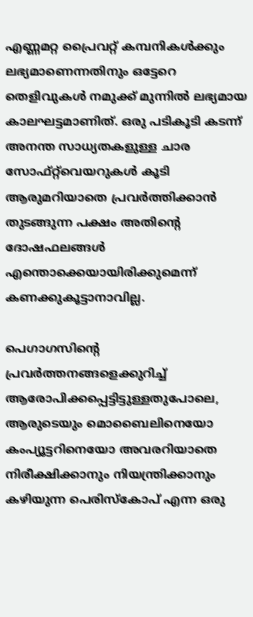എണ്ണമറ്റ പ്രൈവറ്റ് കമ്പനികൾക്കും ലഭ്യമാണെന്നതിനും ഒട്ടേറെ തെളിവുകൾ നമുക്ക് മുന്നിൽ ലഭ്യമായ കാലഘട്ടമാണിത്. ഒരു പടികൂടി കടന്ന് അനന്ത സാധ്യതകളുള്ള ചാര സോഫ്റ്റ്‌വെയറുകൾ കൂടി ആരുമറിയാതെ പ്രവർത്തിക്കാൻ തുടങ്ങുന്ന പക്ഷം അതിന്റെ ദോഷഫലങ്ങൾ എന്തൊക്കെയായിരിക്കുമെന്ന് കണക്കുകൂട്ടാനാവില്ല.

പെഗാഗസിന്റെ പ്രവർത്തനങ്ങളെക്കുറിച്ച് ആരോപിക്കപ്പെട്ടിട്ടുള്ളതുപോലെ, ആരുടെയും മൊബൈലിനെയോ കംപ്യൂട്ടറിനെയോ അവരറിയാതെ നിരീക്ഷിക്കാനും നിയന്ത്രിക്കാനും കഴിയുന്ന പെരിസ്‌കോപ്‌ എന്ന ഒരു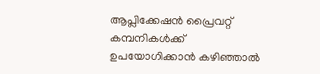ആപ്ലിക്കേഷൻ പ്രൈവറ്റ് കമ്പനികൾക്ക് ഉപയോഗിക്കാൻ കഴിഞ്ഞാൽ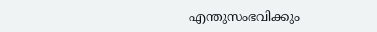എന്തുസംഭവിക്കും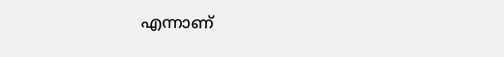എന്നാണ്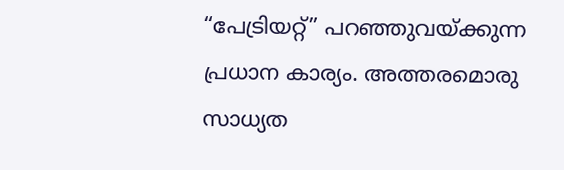“പേട്രിയറ്റ്” പറഞ്ഞുവയ്ക്കുന്ന പ്രധാന കാര്യം. അത്തരമൊരു സാധ്യത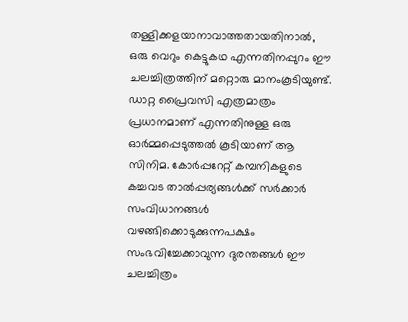തള്ളിക്കളയാനാവാത്തതായതിനാൽ, ഒരു വെറും കെട്ടുകഥ എന്നതിനപ്പുറം ഈ ചലച്ചിത്രത്തിന് മറ്റൊരു മാനംകൂടിയുണ്ട്. ഡാറ്റ പ്രൈവസി എത്രമാത്രം പ്രധാനമാണ് എന്നതിനുള്ള ഒരു ഓർമ്മപ്പെടുത്തൽ കൂടിയാണ് ആ സിനിമ. കോർപ്പറേറ്റ് കമ്പനികളുടെ കച്ചവട താൽപ്പര്യങ്ങൾക്ക് സർക്കാർ സംവിധാനങ്ങൾ വഴങ്ങിക്കൊടുക്കുന്നപക്ഷം സംഭവിച്ചേക്കാവുന്ന ദുരന്തങ്ങൾ ഈ ചലച്ചിത്രം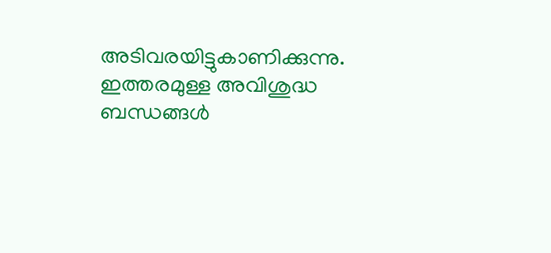അടിവരയിട്ടുകാണിക്കുന്നു. ഇത്തരമുള്ള അവിശുദ്ധ ബന്ധങ്ങൾ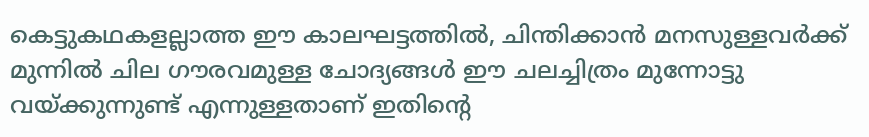കെട്ടുകഥകളല്ലാത്ത ഈ കാലഘട്ടത്തിൽ, ചിന്തിക്കാൻ മനസുള്ളവർക്ക് മുന്നിൽ ചില ഗൗരവമുള്ള ചോദ്യങ്ങൾ ഈ ചലച്ചിത്രം മുന്നോട്ടു വയ്ക്കുന്നുണ്ട് എന്നുള്ളതാണ് ഇതിന്റെ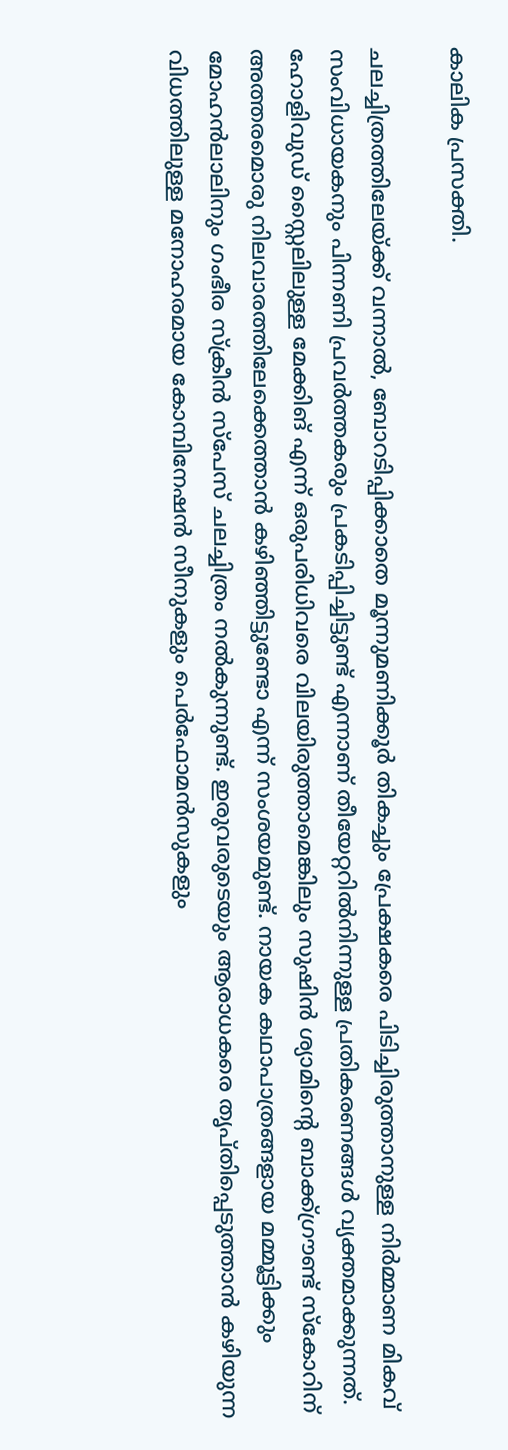കാലിക പ്രസക്തി.

ചലച്ചിത്രത്തിലേയ്ക്ക് വന്നാൽ, ബോറടിപ്പിക്കാതെ മൂന്നുമണിക്കൂർ തികച്ചും പ്രേക്ഷകരെ പിടിച്ചിരുത്താനുള്ള നിർമ്മാണ മികവ് സംവിധായകനും പിന്നണി പ്രവർത്തകരും പ്രകടിപ്പിച്ചിട്ടുണ്ട് എന്നാണ് തീയേറ്ററിൽനിന്നുള്ള പ്രതികരണങ്ങൾ വ്യക്തമാക്കുന്നത്. ഹോളിവുഡ് സ്റ്റൈലിലുള്ള മേക്കിങ് എന്ന് ഒരുപരിധിവരെ വിലയിരുത്താമെങ്കിലും സുഷിൻ ശ്യാമിന്റെ ബാക്ക്ഗ്രൗണ്ട് സ്‌കോറിന് അത്തരമൊരു നിലവാരത്തിലേക്കെത്താൻ കഴിഞ്ഞിട്ടുണ്ടോ എന്ന് സംശയമുണ്ട്. നായക കഥാപാത്രങ്ങളായ മമ്മൂട്ടിക്കും മോഹൻലാലിനും ഗംഭീര സ്‌ക്രീൻ സ്‌പേസ് ചലച്ചിത്രം നൽകുന്നുണ്ട്. ഇരുവരുടെയും ആരാധകരെ തൃപ്തിപ്പെടുത്താൻ കഴിയുന്ന വിധത്തിലുള്ള മനോഹരമായ കോമ്പിനേഷൻ സീനുകളും പെർഫോമൻസുകളും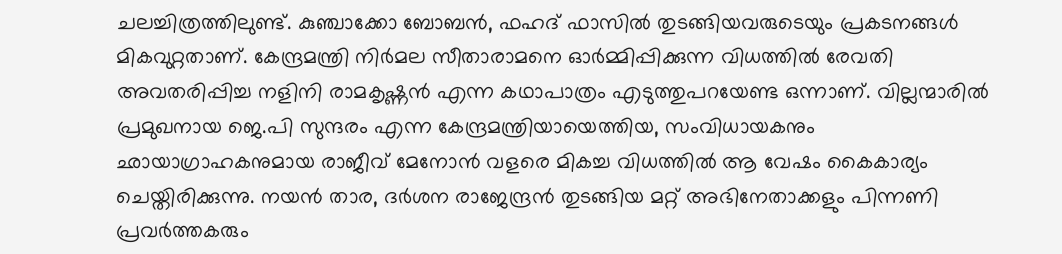ചലച്ചിത്രത്തിലുണ്ട്. കുഞ്ചാക്കോ ബോബൻ, ഫഹദ് ഫാസിൽ തുടങ്ങിയവരുടെയും പ്രകടനങ്ങൾ മികവുറ്റതാണ്. കേന്ദ്രമന്ത്രി നിർമല സീതാരാമനെ ഓർമ്മിപ്പിക്കുന്ന വിധത്തിൽ രേവതി അവതരിപ്പിച്ച നളിനി രാമകൃഷ്ണൻ എന്ന കഥാപാത്രം എടുത്തുപറയേണ്ട ഒന്നാണ്. വില്ലന്മാരിൽ പ്രമുഖനായ ജെ.പി സുന്ദരം എന്ന കേന്ദ്രമന്ത്രിയായെത്തിയ, സംവിധായകനും ഛായാഗ്രാഹകനുമായ രാജീവ് മേനോൻ വളരെ മികച്ച വിധത്തിൽ ആ വേഷം കൈകാര്യം ചെയ്തിരിക്കുന്നു. നയൻ താര, ദർശന രാജേന്ദ്രൻ തുടങ്ങിയ മറ്റ് അഭിനേതാക്കളും പിന്നണി പ്രവർത്തകരും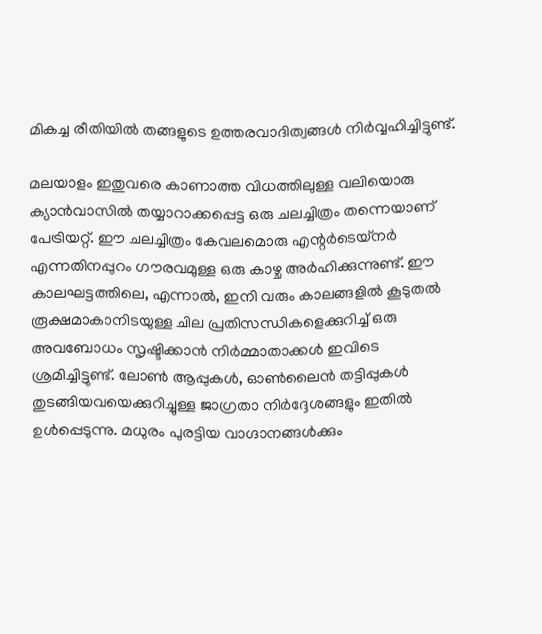മികച്ച രീതിയിൽ തങ്ങളുടെ ഉത്തരവാദിത്വങ്ങൾ നിർവ്വഹിച്ചിട്ടുണ്ട്.

മലയാളം ഇതുവരെ കാണാത്ത വിധത്തിലുള്ള വലിയൊരു ക്യാൻവാസിൽ തയ്യാറാക്കപ്പെട്ട ഒരു ചലച്ചിത്രം തന്നെയാണ് പേട്രിയറ്റ്. ഈ ചലച്ചിത്രം കേവലമൊരു എന്റർടെയ്‌നർ എന്നതിനപ്പുറം ഗൗരവമുള്ള ഒരു കാഴ്ച അർഹിക്കുന്നുണ്ട്. ഈ കാലഘട്ടത്തിലെ, എന്നാൽ, ഇനി വരും കാലങ്ങളിൽ കൂടുതൽ രൂക്ഷമാകാനിടയുള്ള ചില പ്രതിസന്ധികളെക്കുറിച്ച് ഒരു അവബോധം സൃഷ്ടിക്കാൻ നിർമ്മാതാക്കൾ ഇവിടെ ശ്രമിച്ചിട്ടുണ്ട്. ലോൺ ആപ്പുകൾ, ഓൺലൈൻ തട്ടിപ്പുകൾ തുടങ്ങിയവയെക്കുറിച്ചുള്ള ജാഗ്രതാ നിർദ്ദേശങ്ങളും ഇതിൽ ഉൾപ്പെടുന്നു. മധുരം പുരട്ടിയ വാഗ്ദാനങ്ങൾക്കും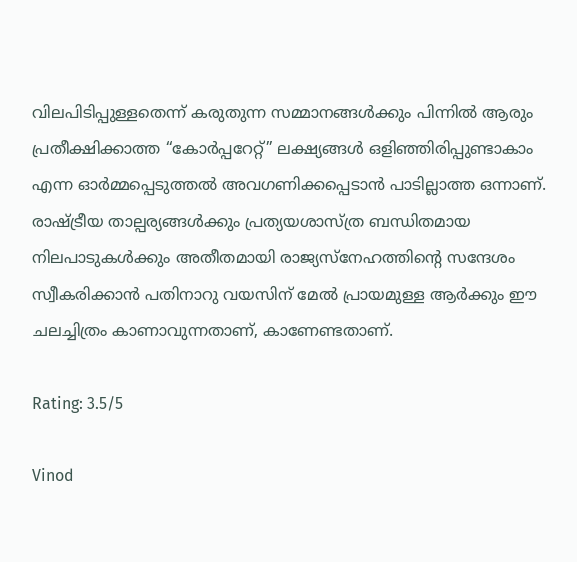വിലപിടിപ്പുള്ളതെന്ന് കരുതുന്ന സമ്മാനങ്ങൾക്കും പിന്നിൽ ആരും പ്രതീക്ഷിക്കാത്ത “കോർപ്പറേറ്റ്” ലക്ഷ്യങ്ങൾ ഒളിഞ്ഞിരിപ്പുണ്ടാകാം എന്ന ഓർമ്മപ്പെടുത്തൽ അവഗണിക്കപ്പെടാൻ പാടില്ലാത്ത ഒന്നാണ്. രാഷ്ട്രീയ താല്പര്യങ്ങൾക്കും പ്രത്യയശാസ്ത്ര ബന്ധിതമായ നിലപാടുകൾക്കും അതീതമായി രാജ്യസ്നേഹത്തിന്റെ സന്ദേശം സ്വീകരിക്കാൻ പതിനാറു വയസിന് മേൽ പ്രായമുള്ള ആർക്കും ഈ ചലച്ചിത്രം കാണാവുന്നതാണ്, കാണേണ്ടതാണ്.

Rating: 3.5/5

Vinod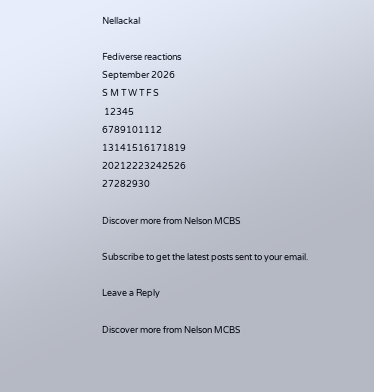Nellackal

Fediverse reactions
September 2026
S M T W T F S
 12345
6789101112
13141516171819
20212223242526
27282930

Discover more from Nelson MCBS

Subscribe to get the latest posts sent to your email.

Leave a Reply

Discover more from Nelson MCBS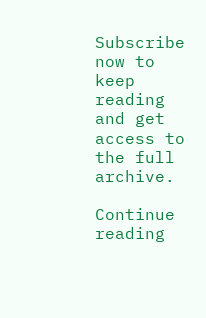Subscribe now to keep reading and get access to the full archive.

Continue reading